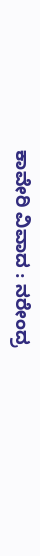ಕಾವೇರಿ ವಿವಾದ : ನರೇಂದ್ರ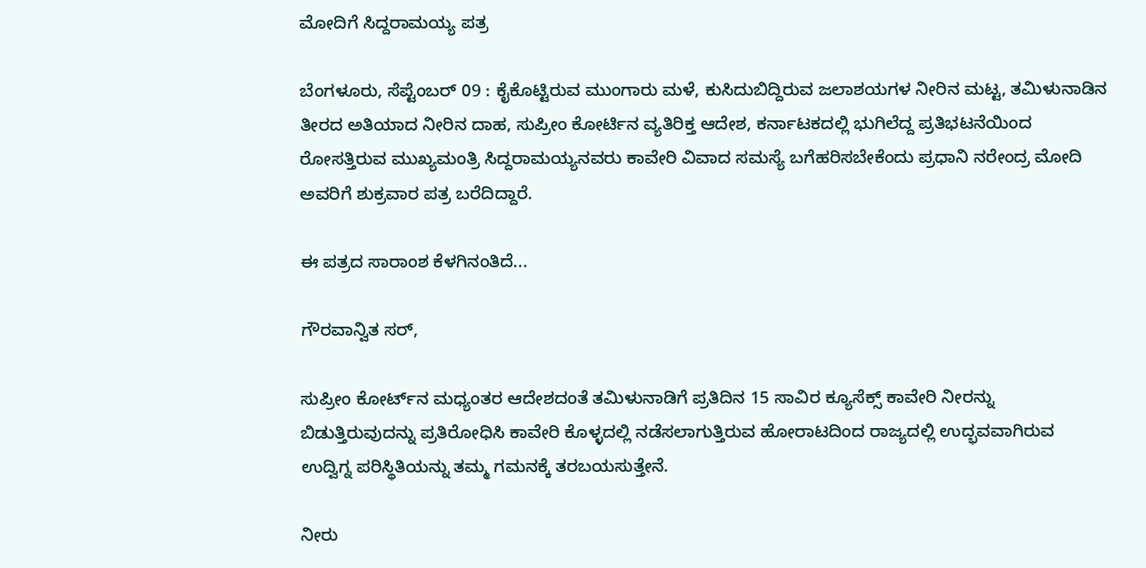ಮೋದಿಗೆ ಸಿದ್ದರಾಮಯ್ಯ ಪತ್ರ

ಬೆಂಗಳೂರು, ಸೆಪ್ಟೆಂಬರ್ 09 : ಕೈಕೊಟ್ಟಿರುವ ಮುಂಗಾರು ಮಳೆ, ಕುಸಿದುಬಿದ್ದಿರುವ ಜಲಾಶಯಗಳ ನೀರಿನ ಮಟ್ಟ, ತಮಿಳುನಾಡಿನ ತೀರದ ಅತಿಯಾದ ನೀರಿನ ದಾಹ, ಸುಪ್ರೀಂ ಕೋರ್ಟಿನ ವ್ಯತಿರಿಕ್ತ ಆದೇಶ, ಕರ್ನಾಟಕದಲ್ಲಿ ಭುಗಿಲೆದ್ದ ಪ್ರತಿಭಟನೆಯಿಂದ ರೋಸತ್ತಿರುವ ಮುಖ್ಯಮಂತ್ರಿ ಸಿದ್ದರಾಮಯ್ಯನವರು ಕಾವೇರಿ ವಿವಾದ ಸಮಸ್ಯೆ ಬಗೆಹರಿಸಬೇಕೆಂದು ಪ್ರಧಾನಿ ನರೇಂದ್ರ ಮೋದಿ ಅವರಿಗೆ ಶುಕ್ರವಾರ ಪತ್ರ ಬರೆದಿದ್ದಾರೆ.

ಈ ಪತ್ರದ ಸಾರಾಂಶ ಕೆಳಗಿನಂತಿದೆ...

ಗೌರವಾನ್ವಿತ ಸರ್,

ಸುಪ್ರೀಂ ಕೋರ್ಟ್‌ನ ಮಧ್ಯಂತರ ಆದೇಶದಂತೆ ತಮಿಳುನಾಡಿಗೆ ಪ್ರತಿದಿನ 15 ಸಾವಿರ ಕ್ಯೂಸೆಕ್ಸ್ ಕಾವೇರಿ ನೀರನ್ನು ಬಿಡುತ್ತಿರುವುದನ್ನು ಪ್ರತಿರೋಧಿಸಿ ಕಾವೇರಿ ಕೊಳ್ಳದಲ್ಲಿ ನಡೆಸಲಾಗುತ್ತಿರುವ ಹೋರಾಟದಿಂದ ರಾಜ್ಯದಲ್ಲಿ ಉದ್ಭವವಾಗಿರುವ ಉದ್ವಿಗ್ನ ಪರಿಸ್ಥಿತಿಯನ್ನು ತಮ್ಮ ಗಮನಕ್ಕೆ ತರಬಯಸುತ್ತೇನೆ.

ನೀರು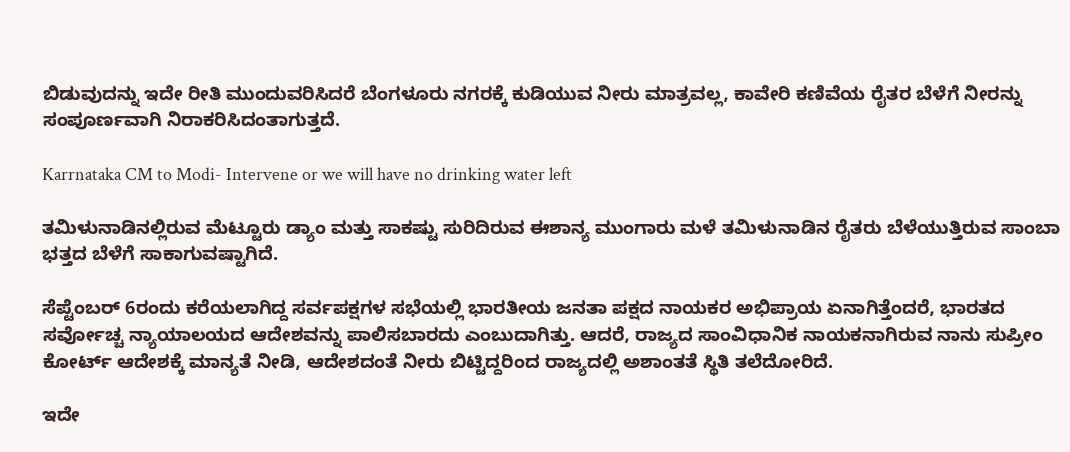ಬಿಡುವುದನ್ನು ಇದೇ ರೀತಿ ಮುಂದುವರಿಸಿದರೆ ಬೆಂಗಳೂರು ನಗರಕ್ಕೆ ಕುಡಿಯುವ ನೀರು ಮಾತ್ರವಲ್ಲ, ಕಾವೇರಿ ಕಣಿವೆಯ ರೈತರ ಬೆಳೆಗೆ ನೀರನ್ನು ಸಂಪೂರ್ಣವಾಗಿ ನಿರಾಕರಿಸಿದಂತಾಗುತ್ತದೆ.

Karrnataka CM to Modi- Intervene or we will have no drinking water left

ತಮಿಳುನಾಡಿನಲ್ಲಿರುವ ಮೆಟ್ಟೂರು ಡ್ಯಾಂ ಮತ್ತು ಸಾಕಷ್ಟು ಸುರಿದಿರುವ ಈಶಾನ್ಯ ಮುಂಗಾರು ಮಳೆ ತಮಿಳುನಾಡಿನ ರೈತರು ಬೆಳೆಯುತ್ತಿರುವ ಸಾಂಬಾ ಭತ್ತದ ಬೆಳೆಗೆ ಸಾಕಾಗುವಷ್ಟಾಗಿದೆ.

ಸೆಪ್ಟೆಂಬರ್ 6ರಂದು ಕರೆಯಲಾಗಿದ್ದ ಸರ್ವಪಕ್ಷಗಳ ಸಭೆಯಲ್ಲಿ ಭಾರತೀಯ ಜನತಾ ಪಕ್ಷದ ನಾಯಕರ ಅಭಿಪ್ರಾಯ ಏನಾಗಿತ್ತೆಂದರೆ, ಭಾರತದ ಸರ್ವೋಚ್ಚ ನ್ಯಾಯಾಲಯದ ಆದೇಶವನ್ನು ಪಾಲಿಸಬಾರದು ಎಂಬುದಾಗಿತ್ತು. ಆದರೆ, ರಾಜ್ಯದ ಸಾಂವಿಧಾನಿಕ ನಾಯಕನಾಗಿರುವ ನಾನು ಸುಪ್ರೀಂ ಕೋರ್ಟ್ ಆದೇಶಕ್ಕೆ ಮಾನ್ಯತೆ ನೀಡಿ, ಆದೇಶದಂತೆ ನೀರು ಬಿಟ್ಟಿದ್ದರಿಂದ ರಾಜ್ಯದಲ್ಲಿ ಅಶಾಂತತೆ ಸ್ಥಿತಿ ತಲೆದೋರಿದೆ.

ಇದೇ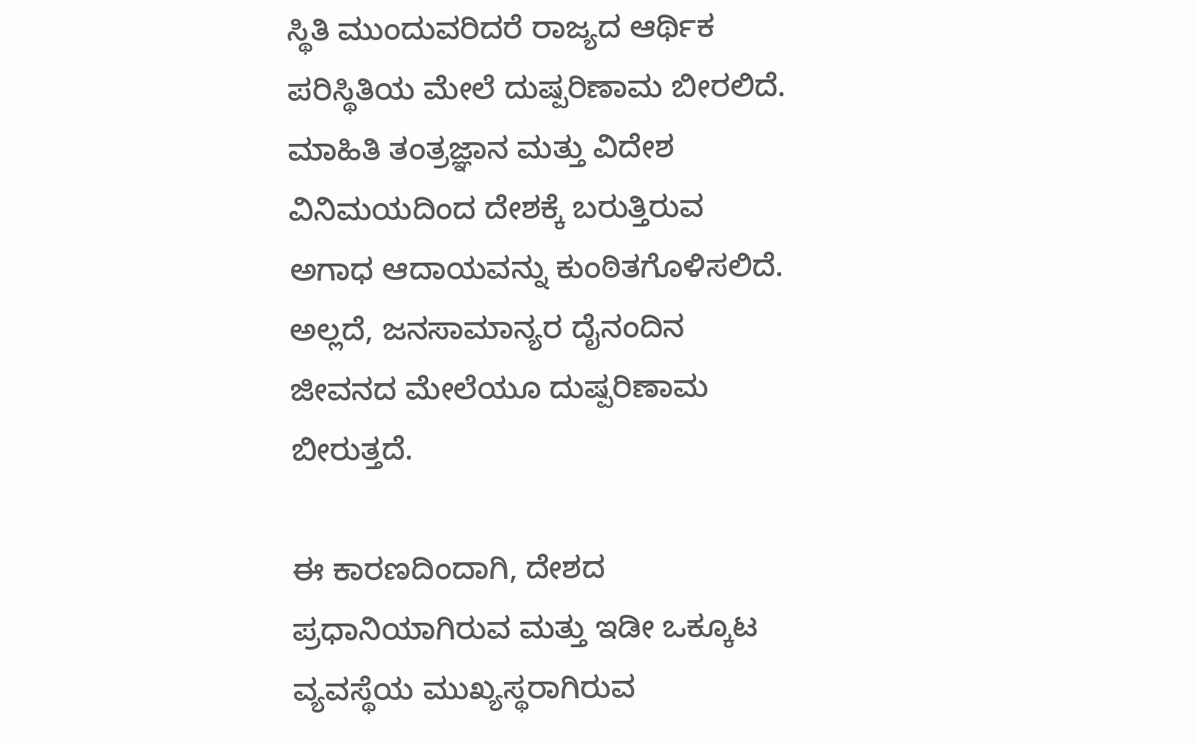ಸ್ಥಿತಿ ಮುಂದುವರಿದರೆ ರಾಜ್ಯದ ಆರ್ಥಿಕ ಪರಿಸ್ಥಿತಿಯ ಮೇಲೆ ದುಷ್ಪರಿಣಾಮ ಬೀರಲಿದೆ. ಮಾಹಿತಿ ತಂತ್ರಜ್ಞಾನ ಮತ್ತು ವಿದೇಶ ವಿನಿಮಯದಿಂದ ದೇಶಕ್ಕೆ ಬರುತ್ತಿರುವ ಅಗಾಧ ಆದಾಯವನ್ನು ಕುಂಠಿತಗೊಳಿಸಲಿದೆ. ಅಲ್ಲದೆ, ಜನಸಾಮಾನ್ಯರ ದೈನಂದಿನ ಜೀವನದ ಮೇಲೆಯೂ ದುಷ್ಪರಿಣಾಮ ಬೀರುತ್ತದೆ.

ಈ ಕಾರಣದಿಂದಾಗಿ, ದೇಶದ ಪ್ರಧಾನಿಯಾಗಿರುವ ಮತ್ತು ಇಡೀ ಒಕ್ಕೂಟ ವ್ಯವಸ್ಥೆಯ ಮುಖ್ಯಸ್ಥರಾಗಿರುವ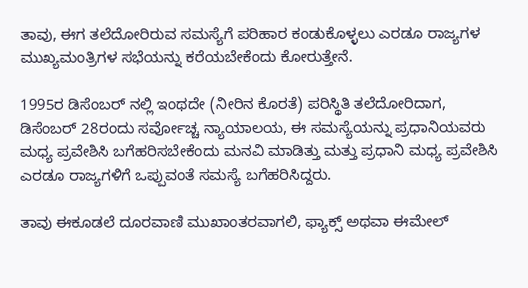ತಾವು, ಈಗ ತಲೆದೋರಿರುವ ಸಮಸ್ಯೆಗೆ ಪರಿಹಾರ ಕಂಡುಕೊಳ್ಳಲು ಎರಡೂ ರಾಜ್ಯಗಳ ಮುಖ್ಯಮಂತ್ರಿಗಳ ಸಭೆಯನ್ನು ಕರೆಯಬೇಕೆಂದು ಕೋರುತ್ತೇನೆ.

1995ರ ಡಿಸೆಂಬರ್ ನಲ್ಲಿ ಇಂಥದೇ (ನೀರಿನ ಕೊರತೆ) ಪರಿಸ್ಥಿತಿ ತಲೆದೋರಿದಾಗ, ಡಿಸೆಂಬರ್ 28ರಂದು ಸರ್ವೋಚ್ಚ ನ್ಯಾಯಾಲಯ, ಈ ಸಮಸ್ಯೆಯನ್ನು ಪ್ರಧಾನಿಯವರು ಮಧ್ಯ ಪ್ರವೇಶಿಸಿ ಬಗೆಹರಿಸಬೇಕೆಂದು ಮನವಿ ಮಾಡಿತ್ತು ಮತ್ತು ಪ್ರಧಾನಿ ಮಧ್ಯ ಪ್ರವೇಶಿಸಿ ಎರಡೂ ರಾಜ್ಯಗಳಿಗೆ ಒಪ್ಪುವಂತೆ ಸಮಸ್ಯೆ ಬಗೆಹರಿಸಿದ್ದರು.

ತಾವು ಈಕೂಡಲೆ ದೂರವಾಣಿ ಮುಖಾಂತರವಾಗಲಿ, ಫ್ಯಾಕ್ಸ್ ಅಥವಾ ಈಮೇಲ್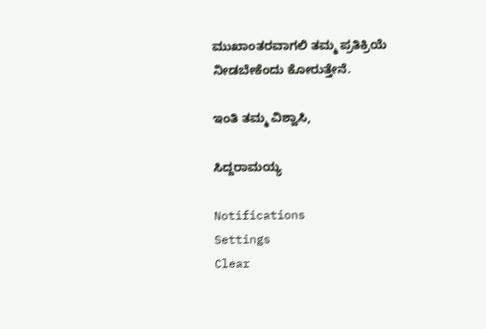ಮುಖಾಂತರವಾಗಲಿ ತಮ್ಮ ಪ್ರತಿಕ್ರಿಯೆ ನೀಡಬೇಕೆಂದು ಕೋರುತ್ತೇನೆ.

ಇಂತಿ ತಮ್ಮ ವಿಶ್ವಾಸಿ,

ಸಿದ್ದರಾಮಯ್ಯ

Notifications
Settings
Clear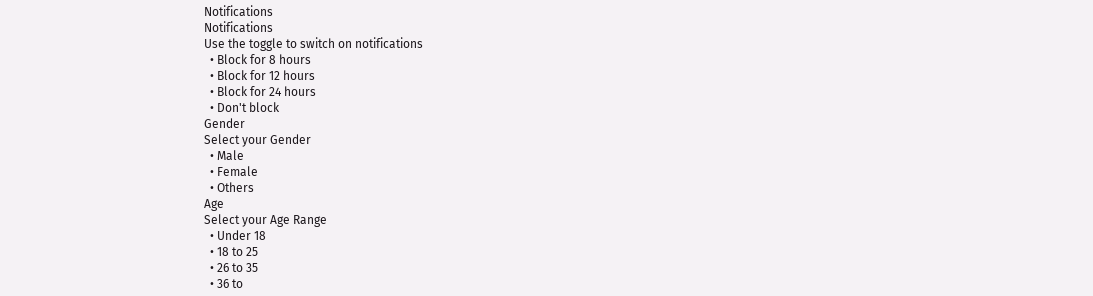Notifications
Notifications
Use the toggle to switch on notifications
  • Block for 8 hours
  • Block for 12 hours
  • Block for 24 hours
  • Don't block
Gender
Select your Gender
  • Male
  • Female
  • Others
Age
Select your Age Range
  • Under 18
  • 18 to 25
  • 26 to 35
  • 36 to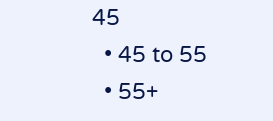45
  • 45 to 55
  • 55+